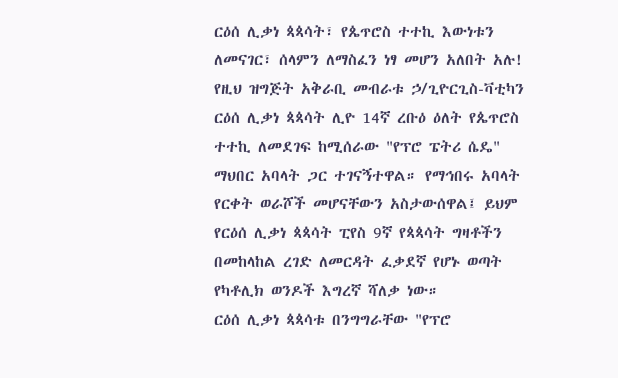ርዕሰ ሊቃነ ጳጳሳት፣ የጴጥሮስ ተተኪ እውነቱን ለመናገር፣ ሰላምን ለማስፈን ነፃ መሆን አለበት አሉ!
የዚህ ዝግጅት አቅራቢ መብራቱ ኃ/ጊዮርጊስ-ቫቲካን
ርዕሰ ሊቃነ ጳጳሳት ሊዮ 14ኛ ረቡዕ ዕለት የጴጥሮስ ተተኪ ለመደገፍ ከሚሰራው "የፕሮ ፔትሪ ሴዴ" ማህበር አባላት ጋር ተገናኝተዋል። የማኅበሩ አባላት የርቀት ወራሾች መሆናቸውን አስታውሰዋል፤ ይህም የርዕሰ ሊቃነ ጳጳሳት ፒየስ 9ኛ የጳጳሳት ግዛቶችን በመከላከል ረገድ ለመርዳት ፈቃደኛ የሆኑ ወጣት የካቶሊክ ወንዶች እግረኛ ሻለቃ ነው።
ርዕሰ ሊቃነ ጳጳሳቱ በንግግራቸው "የፕሮ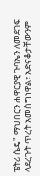ፔትሪ ሴዴ" ማህበርን ሐዋርያዊ ጉባኤን ለመደገፍ ላደረጉት ጥረት አመስግነዋል፣ አድናቆታቸውንም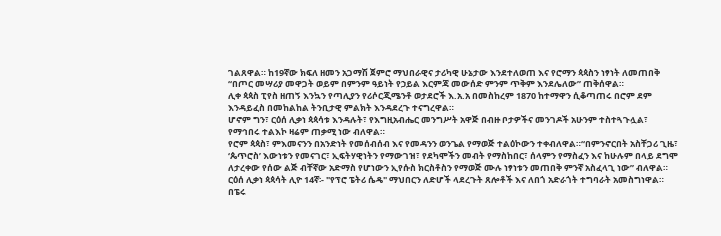ገልጸዋል። ከ19ኛው ክፍለ ዘመን አጋማሽ ጀምሮ ማህበራዊና ታሪካዊ ሁኔታው እንደተለወጠ እና የሮማን ጳጳስን ነፃነት ለመጠበቅ “በጦር መሣሪያ መዋጋት ወይም በምንም ዓይነት የኃይል እርምጃ መውሰድ ምንም ጥቅም እንደሌለው” ጠቅሰዋል።
ሊቀ ጳጳስ ፒየስ ዘጠኝ እንኳን የጣሊያን የሪሶርጂሜንቶ ወታደሮች እ.አ.አ በመስከረም 1870 ከተማዋን ሲቆጣጠሩ በሮም ደም እንዳይፈስ በመከልከል ትንቢታዊ ምልክት እንዳደረጉ ተናግረዋል።
ሆኖም ግን፣ ርዕሰ ሊቃነ ጳጳሳቱ እንዳሉት፣ የእግዚአብሔር መንግሥት አዋጅ በብዙ ቦታዎችና መንገዶች አሁንም ተስተጓጉሏል፣ የማኅበሩ ተልእኮ ዛሬም ጠቃሚ ነው ብለዋል።
የሮም ጳጳስ፣ ምእመናንን በአንድነት የመሰብሰብ እና የመዳንን ወንጌል የማወጅ ተልዕኮውን ተቀብለዋል።“በምንኖርበት አስቸጋሪ ጊዜ፣ ‘ጴጥሮስ’ እውነቱን የመናገር፣ ኢፍትሃዊነትን የማውገዝ፣ የደካሞችን መብት የማስከበር፣ ሰላምን የማስፈን እና ከሁሉም በላይ ደግሞ ለታረቀው የሰው ልጅ ብቸኛው አድማስ የሆነውን ኢየሱስ ክርስቶስን የማወጅ ሙሉ ነፃነቱን መጠበቅ ምንኛ አስፈላጊ ነው” ብለዋል።
ርዕሰ ሊቃነ ጳጳሳት ሊዮ 14ኛ፡- "የፕሮ ፔትሪ ሴዴ" ማህበርን ለድሆች ላደረጉት ጸሎቶች እና ለበጎ አድራጎት ተግባራት አመስግነዋል። በፔሩ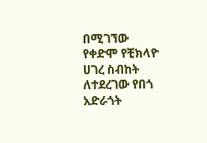በሚገኘው የቀድሞ የቺክላዮ ሀገረ ስብከት ለተደረገው የበጎ አድራጎት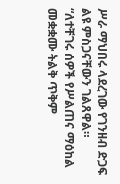ሥራ ማህበሩ ላደረገው የገንዘብ ድጋፍ ልዩ ምስጋናቸውን ገልጸዋል።
“ለተቸገሩ ሰዎች የሥልጠና ማዕከል መቋቋሙ ትልቅ ጥቅም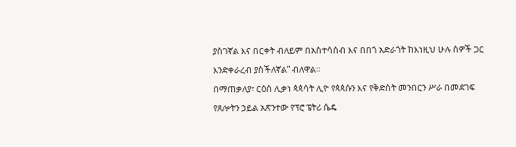ያስገኛል እና በርቀት ብለይም በአስተሳሰብ እና በበጎ አድራጎት ከእነዚህ ሁሉ ሰዎች ጋር እንድቀራረብ ያስችለኛል” ብለዋል።
በማጠቃለያ፣ ርዕሰ ሊቃነ ጳጳሳት ሊዮ የጳጳሱን እና የቅድስት መንበርን ሥራ በመደገፍ የጸሎትን ኃይል አጽንተው የፕሮ ፔትሪ ሴዴ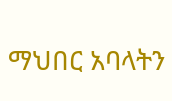ማህበር አባላትን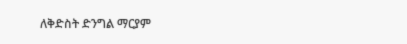ለቅድስት ድንግል ማርያም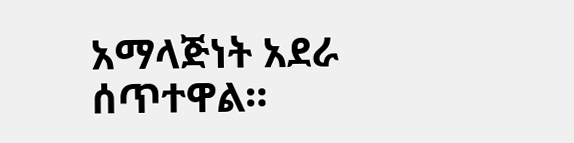አማላጅነት አደራ ሰጥተዋል።